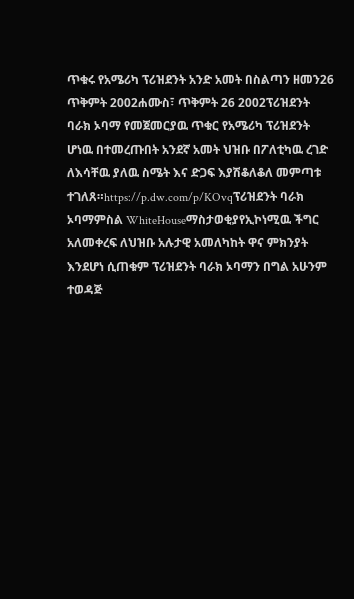ጥቁሩ የአሜሪካ ፕሪዝደንት አንድ አመት በስልጣን ዘመን26 ጥቅምት 2002ሐሙስ፣ ጥቅምት 26 2002ፕሪዝደንት ባራክ ኦባማ የመጀመርያዉ ጥቁር የአሜሪካ ፕሪዝደንት ሆነዉ በተመረጡበት አንደኛ አመት ህዝቡ በፖለቲካዉ ረገድ ለእሳቸዉ ያለዉ ስሜት እና ድጋፍ እያሽቆለቆለ መምጣቱ ተገለጸ።https://p.dw.com/p/KOvqፕሪዝደንት ባራክ ኦባማምስል WhiteHouseማስታወቂያየኢኮነሚዉ ችግር አለመቀረፍ ለህዝቡ አሉታዊ አመለካከት ዋና ምክንያት እንደሆነ ሲጠቁም ፕሪዝደንት ባራክ ኦባማን በግል አሁንም ተወዳጅ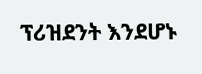ፕሪዝደንት እንደሆኑ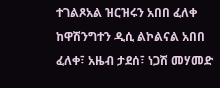ተገልጾአል ዝርዝሩን አበበ ፈለቀ ከዋሽንግተን ዲሲ ልኮልናል አበበ ፈለቀ፣ አዜብ ታደሰ፣ ነጋሽ መሃመድ